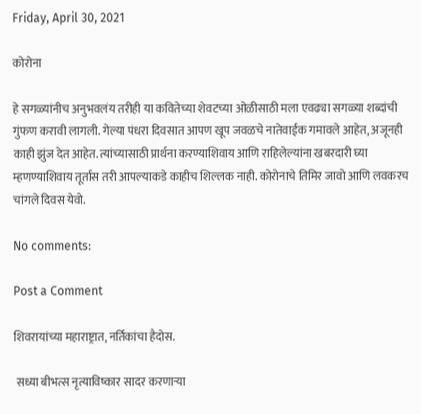Friday, April 30, 2021

कोरोना

हे सगळ्यांनीच अनुभवलंय तरीही या कवितेच्या शेवटच्या ओळीसाठी मला एवढ्या सगळ्या शब्दांची गुंफण करावी लागली. गेल्या पंधरा दिवसात आपण खूप जवळचे नातेवाईक गमावले आहेत, अजूनही काही झुंज देत आहेत. त्यांच्यासाठी प्रार्थना करण्याशिवाय आणि राहिलेल्यांना खबरदारी घ्या म्हणण्याशिवाय तूर्तास तरी आपल्याकडे काहीच शिल्लक नाही. कोरोनाचे तिमिर जावो आणि लवकरच चांगले दिवस येवो.

No comments:

Post a Comment

शिवरायांच्या महाराष्ट्रात, नर्तिकांचा हैदोस.

 सध्या बीभत्स नृत्याविष्कार सादर करणाऱ्या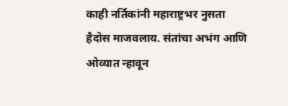काही नर्तिकांनी महाराष्ट्रभर नुसता हैदोस माजवलाय. संतांचा अभंग आणि ओव्यात न्हावून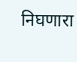निघणारा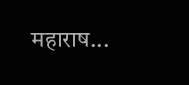महाराष...